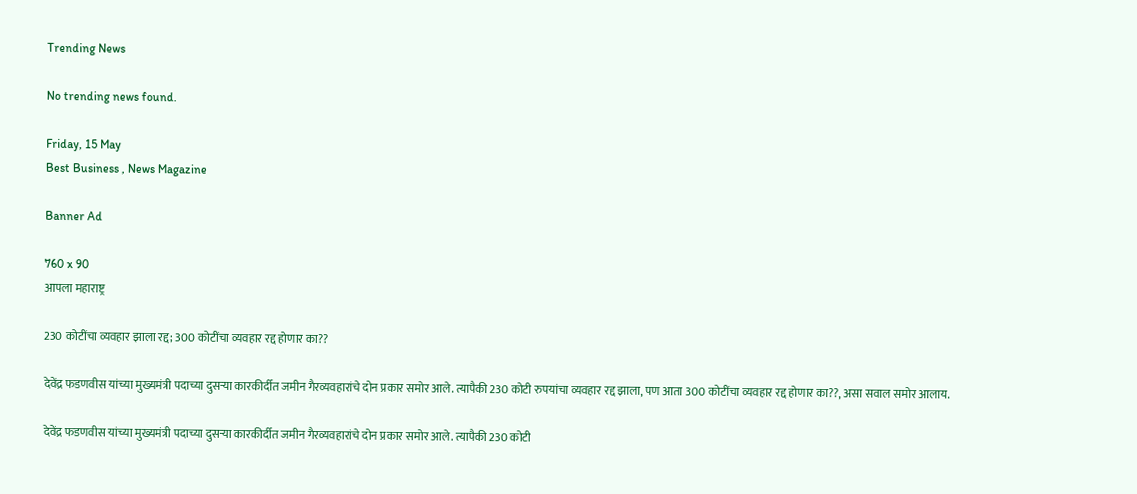Trending News

No trending news found.

Friday, 15 May
Best Business , News Magazine

Banner Ad

760 x 90
आपला महाराष्ट्र

230 कोटींचा व्यवहार झाला रद्द; 300 कोटींचा व्यवहार रद्द होणार का??

देवेंद्र फडणवीस यांच्या मुख्यमंत्री पदाच्या दुसऱ्या कारकीर्दीत जमीन गैरव्यवहारांचे दोन प्रकार समोर आले. त्यापैकी 230 कोटी रुपयांचा व्यवहार रद्द झाला, पण आता 300 कोटींचा व्यवहार रद्द होणार का??, असा सवाल समोर आलाय.

देवेंद्र फडणवीस यांच्या मुख्यमंत्री पदाच्या दुसऱ्या कारकीर्दीत जमीन गैरव्यवहारांचे दोन प्रकार समोर आले. त्यापैकी 230 कोटी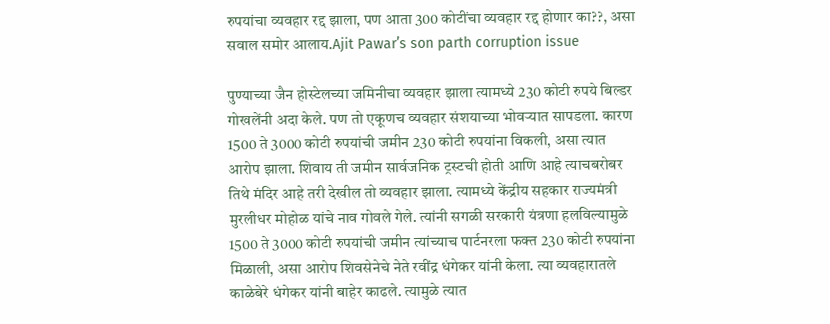रुपयांचा व्यवहार रद्द झाला, पण आता 300 कोटींचा व्यवहार रद्द होणार का??, असा सवाल समोर आलाय.Ajit Pawar’s son parth corruption issue

पुण्याच्या जैन होस्टेलच्या जमिनीचा व्यवहार झाला त्यामध्ये 230 कोटी रुपये बिल्डर गोखलेंनी अदा केले. पण तो एकूणच व्यवहार संशयाच्या भोवऱ्यात सापडला. कारण 1500 ते 3000 कोटी रुपयांची जमीन 230 कोटी रुपयांना विकली, असा त्यात आरोप झाला. शिवाय ती जमीन सार्वजनिक ट्रस्टची होती आणि आहे त्याचबरोबर तिथे मंदिर आहे तरी देखील तो व्यवहार झाला. त्यामध्ये केंद्रीय सहकार राज्यमंत्री मुरलीधर मोहोळ यांचे नाव गोवले गेले. त्यांनी सगळी सरकारी यंत्रणा हलविल्यामुळे 1500 ते 3000 कोटी रुपयांची जमीन त्यांच्याच पार्टनरला फक्त 230 कोटी रुपयांना मिळाली, असा आरोप शिवसेनेचे नेते रवींद्र धंगेकर यांनी केला. त्या व्यवहारातले काळेबेरे धंगेकर यांनी बाहेर काढले. त्यामुळे त्यात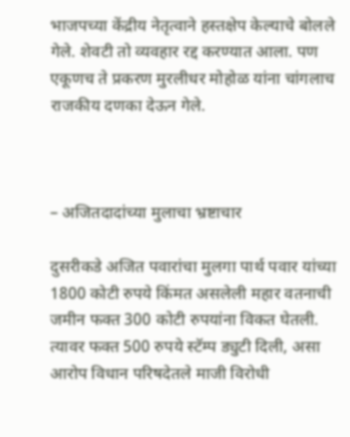भाजपच्या केंद्रीय नेतृत्वाने हस्तक्षेप केल्याचे बोलले गेले. शेवटी तो व्यवहार रद्द करण्यात आला. पण एकूणच ते प्रकरण मुरलीधर मोहोळ यांना चांगलाच राजकीय दणका देऊन गेले.



– अजितदादांच्या मुलाचा भ्रष्टाचार

दुसरीकडे अजित पवारांचा मुलगा पार्थ पवार यांच्या 1800 कोटी रुपये किंमत असलेली महार वतनाची जमीन फक्त 300 कोटी रुपयांना विकत घेतली. त्यावर फक्त 500 रुपये स्टॅम्प ड्युटी दिली, असा आरोप विधान परिषदेतले माजी विरोधी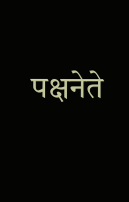पक्षनेते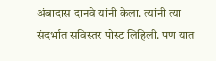अंबादास दानवे यांनी केला. त्यांनी त्या संदर्भात सविस्तर पोस्ट लिहिली. पण यात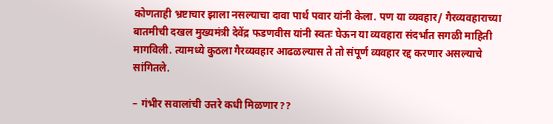कोणताही भ्रष्टाचार झाला नसल्याचा दावा पार्थ पवार यांनी केला. पण या व्यवहार/ गैरव्यवहाराच्या बातमीची दखल मुख्यमंत्री देवेंद्र फडणवीस यांनी स्वतः घेऊन या व्यवहारा संदर्भात सगळी माहिती मागविली. त्यामध्ये कुठला गैरव्यवहार आढळल्यास ते तो संपूर्ण व्यवहार रद्द करणार असल्याचे सांगितले.

– गंभीर सवालांची उत्तरे कधी मिळणार??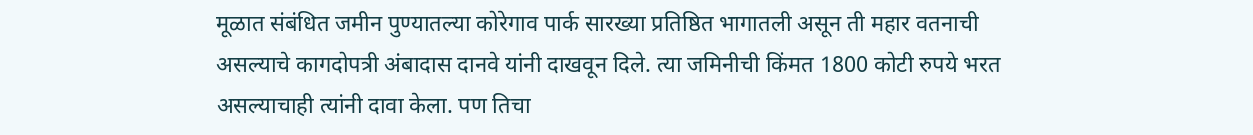मूळात संबंधित जमीन पुण्यातल्या कोरेगाव पार्क सारख्या प्रतिष्ठित भागातली असून ती महार वतनाची असल्याचे कागदोपत्री अंबादास दानवे यांनी दाखवून दिले. त्या जमिनीची किंमत 1800 कोटी रुपये भरत असल्याचाही त्यांनी दावा केला. पण तिचा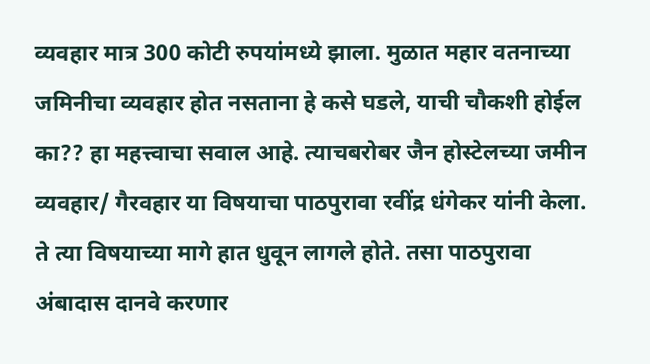व्यवहार मात्र 300 कोटी रुपयांमध्ये झाला. मुळात महार वतनाच्या जमिनीचा व्यवहार होत नसताना हे कसे घडले, याची चौकशी होईल का?? हा महत्त्वाचा सवाल आहे. त्याचबरोबर जैन होस्टेलच्या जमीन व्यवहार/ गैरवहार या विषयाचा पाठपुरावा रवींद्र धंगेकर यांनी केला. ते त्या विषयाच्या मागे हात धुवून लागले होते. तसा पाठपुरावा अंबादास दानवे करणार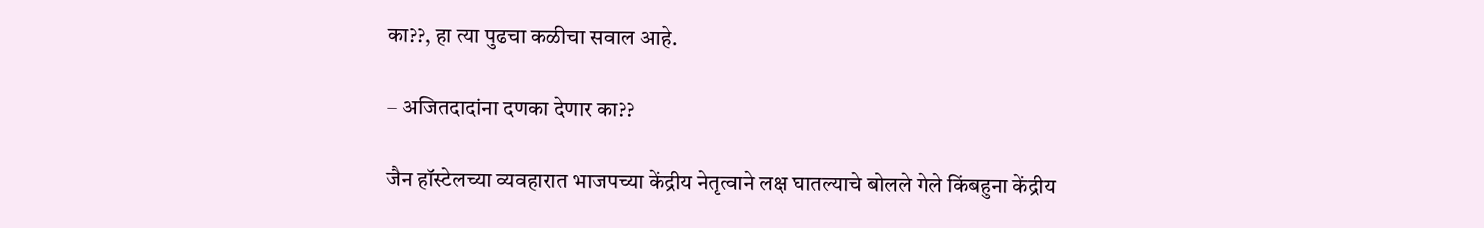का??, हा त्या पुढचा कळीचा सवाल आहे.

– अजितदादांना दणका देणार का??

जैन हॉस्टेलच्या व्यवहारात भाजपच्या केंद्रीय नेतृत्वाने लक्ष घातल्याचे बोलले गेले किंबहुना केंद्रीय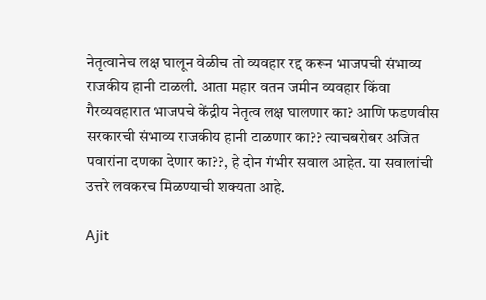नेतृत्वानेच लक्ष घालून वेळीच तो व्यवहार रद्द करून भाजपची संभाव्य राजकीय हानी टाळली. आता महार वतन जमीन व्यवहार किंवा गैरव्यवहारात भाजपचे केंद्रीय नेतृत्व लक्ष घालणार का? आणि फडणवीस सरकारची संभाव्य राजकीय हानी टाळणार का?? त्याचबरोबर अजित पवारांना दणका देणार का??, हे दोन गंभीर सवाल आहेत. या सवालांची उत्तरे लवकरच मिळण्याची शक्यता आहे.

Ajit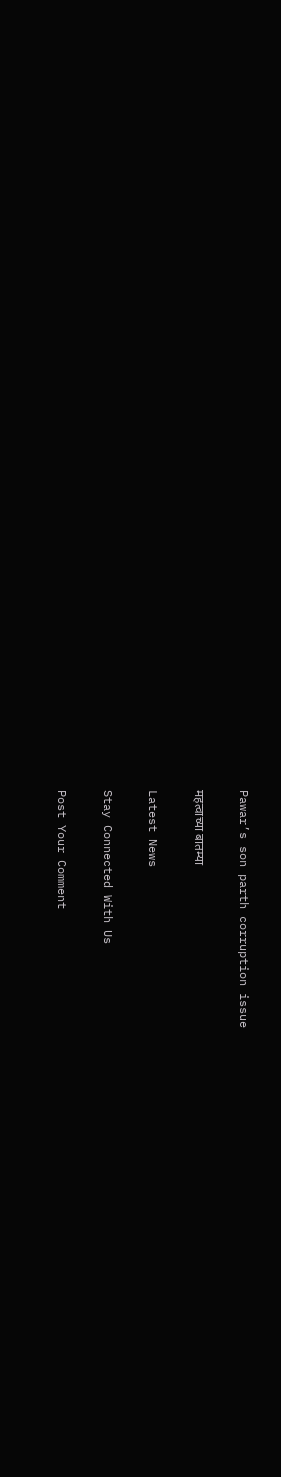Pawar’s son parth corruption issue

महत्वाच्या बातम्या

Latest News

Stay Connected With Us

Post Your Comment